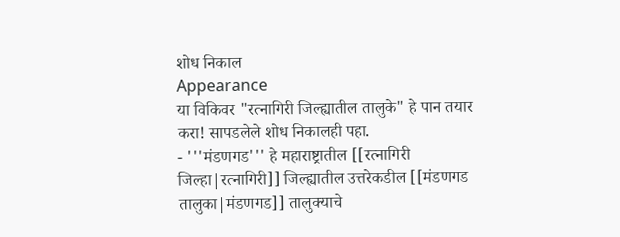शोध निकाल
Appearance
या विकिवर "रत्नागिरी जिल्ह्यातील तालुके" हे पान तयार करा! सापडलेले शोध निकालही पहा.
- '''मंडणगड''' हे महाराष्ट्रातील [[रत्नागिरी जिल्हा|रत्नागिरी]] जिल्ह्यातील उत्तरेकडील [[मंडणगड तालुका|मंडणगड]] तालुक्याचे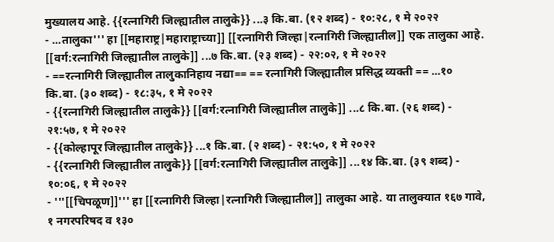मुख्यालय आहे. {{रत्नागिरी जिल्ह्यातील तालुके}} ...३ कि.बा. (१२ शब्द) - १०:२८, १ मे २०२२
- ...तालुका''' हा [[महाराष्ट्र|महाराष्ट्राच्या]] [[रत्नागिरी जिल्हा|रत्नागिरी जिल्ह्यातील]] एक तालुका आहे. [[वर्ग:रत्नागिरी जिल्ह्यातील तालुके]] ...७ कि.बा. (२३ शब्द) - २२:०२, १ मे २०२२
- ==रत्नागिरी जिल्ह्यातील तालुकानिहाय नद्या== == रत्नागिरी जिल्ह्यातील प्रसिद्ध व्यक्ती == ...१० कि.बा. (३० शब्द) - १८:३५, १ मे २०२२
- {{रत्नागिरी जिल्ह्यातील तालुके}} [[वर्ग:रत्नागिरी जिल्ह्यातील तालुके]] ...८ कि.बा. (२६ शब्द) - २१:५७, १ मे २०२२
- {{कोल्हापूर जिल्ह्यातील तालुके}} ...१ कि.बा. (२ शब्द) - २१:५०, १ मे २०२२
- {{रत्नागिरी जिल्ह्यातील तालुके}} [[वर्ग:रत्नागिरी जिल्ह्यातील तालुके]] ...१४ कि.बा. (३९ शब्द) - १०:०६, १ मे २०२२
- '''[[चिपळूण]]''' हा [[रत्नागिरी जिल्हा|रत्नागिरी जिल्ह्यातील]] तालुका आहे. या तालुक्यात १६७ गावे, १ नगरपरिषद व १३०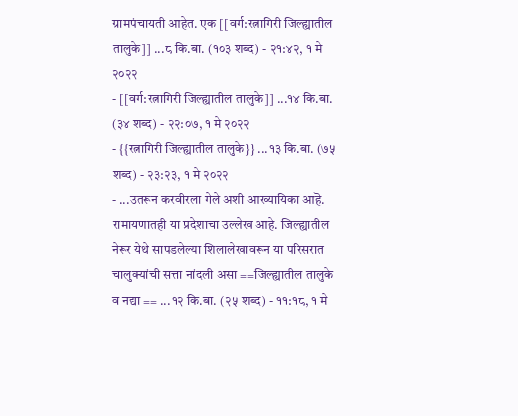ग्रामपंचायती आहेत. एक [[वर्ग:रत्नागिरी जिल्ह्यातील तालुके]] ...८ कि.बा. (१०३ शब्द) - २१:४२, १ मे २०२२
- [[वर्ग:रत्नागिरी जिल्ह्यातील तालुके]] ...१४ कि.बा. (३४ शब्द) - २२:०७, १ मे २०२२
- {{रत्नागिरी जिल्ह्यातील तालुके}} ...१३ कि.बा. (७५ शब्द) - २३:२३, १ मे २०२२
- ...उतरून करवीरला गेले अशी आख्यायिका आहॆ. रामायणातही या प्रदेशाचा उल्लेख आहे. जिल्ह्यातील नेरूर येथे सापडलेल्या शिलालेखावरून या परिसरात चालुक्यांची सत्ता नांदली असा ==जिल्ह्यातील तालुके व नद्या == ...१२ कि.बा. (२५ शब्द) - ११:१८, १ मे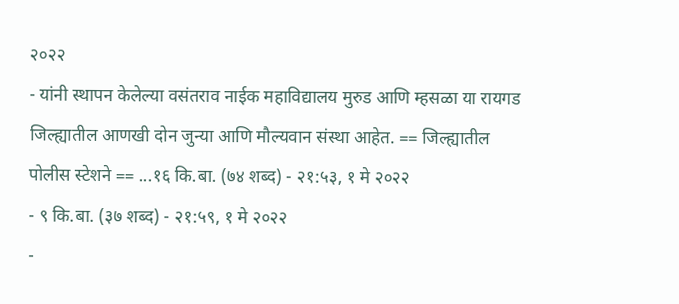२०२२
- यांनी स्थापन केलेल्या वसंतराव नाईक महाविद्यालय मुरुड आणि म्हसळा या रायगड जिल्ह्यातील आणखी दोन जुन्या आणि मौल्यवान संस्था आहेत. == जिल्ह्यातील पोलीस स्टेशने == ...१६ कि.बा. (७४ शब्द) - २१:५३, १ मे २०२२
- ९ कि.बा. (३७ शब्द) - २१:५९, १ मे २०२२
-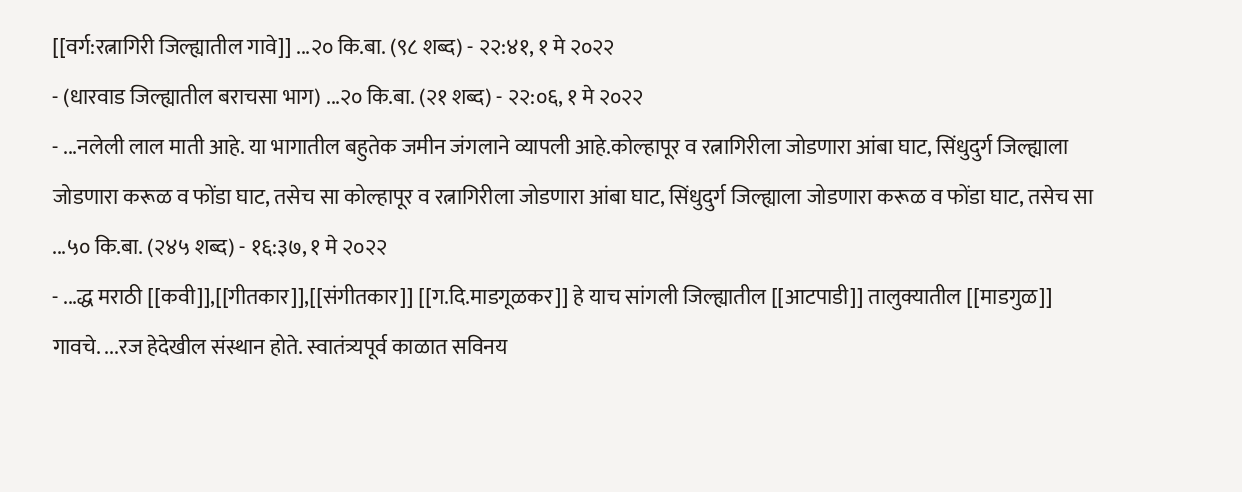[[वर्ग:रत्नागिरी जिल्ह्यातील गावे]] ...२० कि.बा. (९८ शब्द) - २२:४१, १ मे २०२२
- (धारवाड जिल्ह्यातील बराचसा भाग) ...२० कि.बा. (२१ शब्द) - २२:०६, १ मे २०२२
- ...नलेली लाल माती आहे. या भागातील बहुतेक जमीन जंगलाने व्यापली आहे.कोल्हापूर व रत्नागिरीला जोडणारा आंबा घाट, सिंधुदुर्ग जिल्ह्याला जोडणारा करूळ व फोंडा घाट, तसेच सा कोल्हापूर व रत्नागिरीला जोडणारा आंबा घाट, सिंधुदुर्ग जिल्ह्याला जोडणारा करूळ व फोंडा घाट, तसेच सा ...५० कि.बा. (२४५ शब्द) - १६:३७, १ मे २०२२
- ...द्ध मराठी [[कवी]],[[गीतकार]],[[संगीतकार]] [[ग.दि.माडगूळकर]] हे याच सांगली जिल्ह्यातील [[आटपाडी]] तालुक्यातील [[माडगुळ]] गावचे. ...रज हेदेखील संस्थान होते. स्वातंत्र्यपूर्व काळात सविनय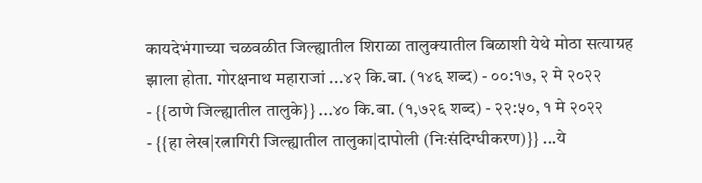कायदेभंगाच्या चळवळीत जिल्ह्यातील शिराळा तालुक्यातील बिळाशी येथे मोठा सत्याग्रह झाला होता. गोरक्षनाथ महाराजां ...४२ कि.बा. (१४६ शब्द) - ००:१७, २ मे २०२२
- {{ठाणे जिल्ह्यातील तालुके}} ...४० कि.बा. (१,७२६ शब्द) - २२:५०, १ मे २०२२
- {{हा लेख|रत्नागिरी जिल्ह्यातील तालुका|दापोली (निःसंदिग्धीकरण)}} ...ये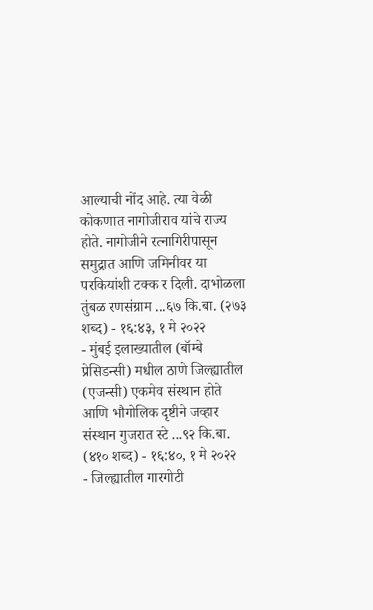आल्याची नोंद आहे. त्या वेळी कोकणात नागोजीराव यांचे राज्य होते. नागोजीने रत्नागिरीपासून समुद्रात आणि जमिनीवर या परकियांशी टक्क र दिली. दाभोळला तुंबळ रणसंग्राम ...६७ कि.बा. (२७३ शब्द) - १६:४३, १ मे २०२२
- मुंबई इलाख्यातील (बॉम्बे प्रेसिडन्सी) मधील ठाणे जिल्ह्यातील (एजन्सी) एकमेव संस्थान होते आणि भौगोलिक दृष्टीने जव्हार संस्थान गुजरात स्टे ...९२ कि.बा. (४१० शब्द) - १६:४०, १ मे २०२२
- जिल्ह्यातील गारगोटी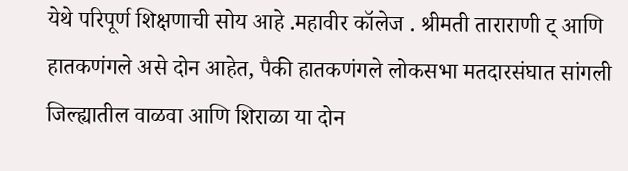येथे परिपूर्ण शिक्षणाची सोय आहे .महावीर कॉलेज . श्रीमती ताराराणी ट् आणि हातकणंगले असे दोन आहेत, पैकी हातकणंगले लोकसभा मतदारसंघात सांगली जिल्ह्यातील वाळवा आणि शिराळा या दोन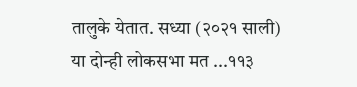तालुके येतात. सध्या (२०२१ साली) या दोन्ही लोकसभा मत ...११३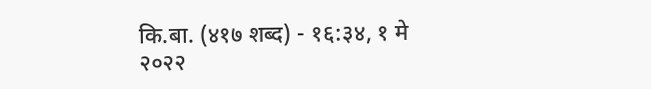कि.बा. (४१७ शब्द) - १६:३४, १ मे २०२२